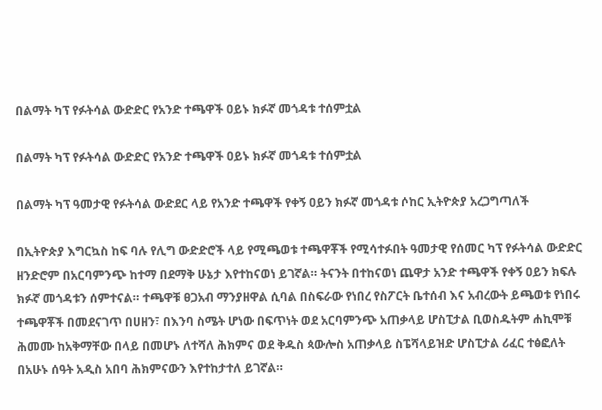በልማት ካፕ የፉትሳል ውድድር የአንድ ተጫዋች ዐይኑ ክፉኛ መጎዳቱ ተሰምቷል

በልማት ካፕ የፉትሳል ውድድር የአንድ ተጫዋች ዐይኑ ክፉኛ መጎዳቱ ተሰምቷል

በልማት ካፕ ዓመታዊ የፉትሳል ውድደር ላይ የአንድ ተጫዋች የቀኝ ዐይን ክፉኛ መጎዳቱ ሶከር ኢትዮጵያ አረጋግጣለች

በኢትዮጵያ እግርኳስ ከፍ ባሉ የሊግ ውድድሮች ላይ የሚጫወቱ ተጫዋቾች የሚሳተፉበት ዓመታዊ የሰመር ካፕ የፉትሳል ውድድር ዘንድሮም በአርባምንጭ ከተማ በደማቅ ሁኔታ እየተከናወነ ይገኛል። ትናንት በተከናወነ ጨዋታ አንድ ተጫዋች የቀኝ ዐይን ክፍሉ ክፉኛ መጎዳቱን ሰምተናል። ተጫዋቹ ፀጋአብ ማንያዘዋል ሲባል በስፍራው የነበረ የስፖርት ቤተሰብ እና አብረውት ይጫወቱ የነበሩ ተጫዋቾች በመደናገጥ በሀዘን፣ በእንባ ስሜት ሆነው በፍጥነት ወደ አርባምንጭ አጠቃላይ ሆስፒታል ቢወስዱትም ሐኪሞቹ ሕመሙ ከአቅማቸው በላይ በመሆኑ ለተሻለ ሕክምና ወደ ቅዱስ ጳውሎስ አጠቃላይ ስፔሻላይዝድ ሆስፒታል ሪፈር ተፅፎለት በአሁኑ ሰዓት አዲስ አበባ ሕክምናውን እየተከታተለ ይገኛል።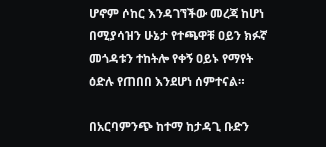ሆኖም ሶከር እንዳገኘችው መረጃ ከሆነ በሚያሳዝን ሁኔታ የተጫዋቹ ዐይን ክፉኛ መጎዳቱን ተከትሎ የቀኝ ዐይኑ የማየት ዕድሉ የጠበበ እንደሆነ ሰምተናል።

በአርባምንጭ ከተማ ከታዳጊ ቡድን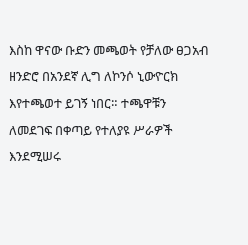እስከ ዋናው ቡድን መጫወት የቻለው ፀጋአብ ዘንድሮ በአንደኛ ሊግ ለኮንሶ ኒውዮርክ እየተጫወተ ይገኝ ነበር። ተጫዋቹን ለመደገፍ በቀጣይ የተለያዩ ሥራዎች እንደሚሠሩ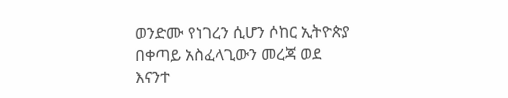ወንድሙ የነገረን ሲሆን ሶከር ኢትዮጵያ በቀጣይ አስፈላጊውን መረጃ ወደ እናንተ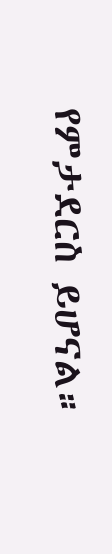የምታደርስ ይሆናል።